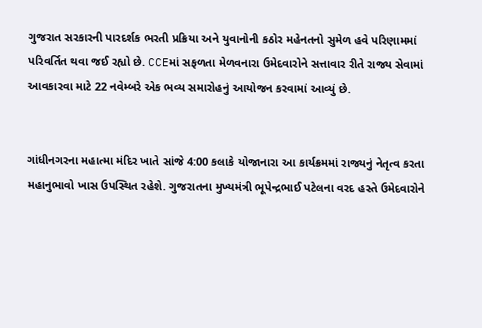ગુજરાત સરકારની પારદર્શક ભરતી પ્રક્રિયા અને યુવાનોની કઠોર મહેનતનો સુમેળ હવે પરિણામમાં પરિવર્તિત થવા જઈ રહ્યો છે. CCEમાં સફળતા મેળવનારા ઉમેદવારોને સત્તાવાર રીતે રાજ્ય સેવામાં આવકારવા માટે 22 નવેમ્બરે એક ભવ્ય સમારોહનું આયોજન કરવામાં આવ્યું છે.


ગાંધીનગરના મહાત્મા મંદિર ખાતે સાંજે 4:00 કલાકે યોજાનારા આ કાર્યક્રમમાં રાજ્યનું નેતૃત્વ કરતા મહાનુભાવો ખાસ ઉપસ્થિત રહેશે. ગુજરાતના મુખ્યમંત્રી ભૂપેન્દ્રભાઈ પટેલના વરદ હસ્તે ઉમેદવારોને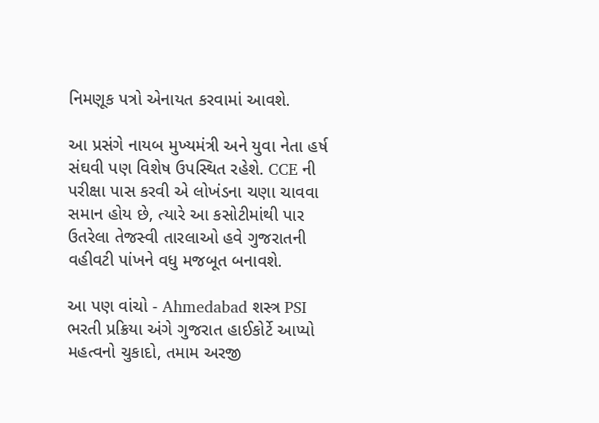નિમણૂક પત્રો એનાયત કરવામાં આવશે.

આ પ્રસંગે નાયબ મુખ્યમંત્રી અને યુવા નેતા હર્ષ સંઘવી પણ વિશેષ ઉપસ્થિત રહેશે. CCE ની પરીક્ષા પાસ કરવી એ લોખંડના ચણા ચાવવા સમાન હોય છે, ત્યારે આ કસોટીમાંથી પાર ઉતરેલા તેજસ્વી તારલાઓ હવે ગુજરાતની વહીવટી પાંખને વધુ મજબૂત બનાવશે.

આ પણ વાંચો - Ahmedabad શસ્ત્ર PSI ભરતી પ્રક્રિયા અંગે ગુજરાત હાઈકોર્ટે આપ્યો મહત્વનો ચુકાદો, તમામ અરજી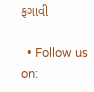ફગાવી

  • Follow us on: